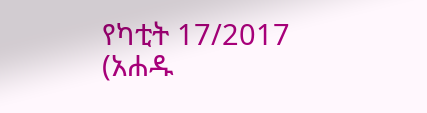የካቲት 17/2017 (አሐዱ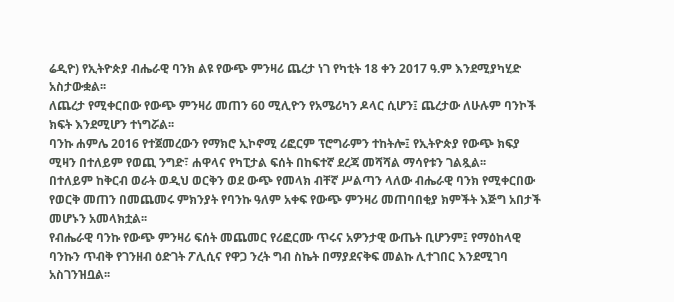ሬዲዮ) የኢትዮጵያ ብሔራዊ ባንክ ልዩ የውጭ ምንዛሪ ጨረታ ነገ የካቲት 18 ቀን 2017 ዓ.ም እንደሚያካሂድ አስታውቋል፡፡
ለጨረታ የሚቀርበው የውጭ ምንዛሪ መጠን 60 ሚሊዮን የአሜሪካን ዶላር ሲሆን፤ ጨረታው ለሁሉም ባንኮች ክፍት እንደሚሆን ተነግሯል፡፡
ባንኩ ሐምሌ 2016 የተጀመረውን የማክሮ ኢኮኖሚ ሪፎርም ፕሮግራምን ተከትሎ፤ የኢትዮጵያ የውጭ ክፍያ ሚዛን በተለይም የወጪ ንግድ፣ ሐዋላና የካፒታል ፍሰት በከፍተኛ ደረጃ መሻሻል ማሳየቱን ገልጿል፡፡
በተለይም ከቅርብ ወራት ወዲህ ወርቅን ወደ ውጭ የመላክ ብቸኛ ሥልጣን ላለው ብሔራዊ ባንክ የሚቀርበው የወርቅ መጠን በመጨመሩ ምክንያት የባንኩ ዓለም አቀፍ የውጭ ምንዛሪ መጠባበቂያ ክምችት እጅግ አበታች መሆኑን አመላክቷል፡፡
የብሔራዊ ባንኩ የውጭ ምንዛሪ ፍሰት መጨመር የሪፎርሙ ጥሩና አዎንታዊ ውጤት ቢሆንም፤ የማዕከላዊ ባንኩን ጥብቅ የገንዘብ ዕድገት ፖሊሲና የዋጋ ንረት ግብ ስኬት በማያደናቅፍ መልኩ ሊተገበር እንደሚገባ አስገንዝቧል፡፡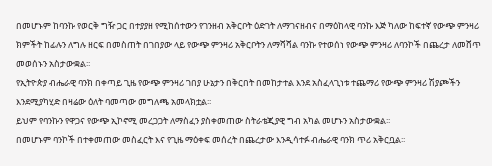በመሆኑም ከባንኩ የወርቅ ግዥ ጋር በተያያዘ የሚከሰተውን የገንዘብ አቅርቦት ዕድገት ለማገናዘብና በማዕከላዊ ባንኩ እጅ ካለው ከፍተኛ የውጭ ምንዛሪ ክምችት ከፊሉን ለግሉ ዘርፍ በመስጠት በገበያው ላይ የውጭ ምንዛሪ አቅርቦትን ለማሻሻል ባንኩ የተወሰነ የውጭ ምንዛሪ ለባንኮች በጨረታ ለመሸጥ መወሰኑን አስታውቋል፡፡
የኢትዮጵያ ብሔራዊ ባንክ በቀጣይ ጊዜ የውጭ ምንዛሪ ገበያ ሁኔታን በቅርበት በመከታተል እንደ አስፈላጊነቱ ተጨማሪ የውጭ ምንዛሪ ሽያጮችን እንደሚያካሂድ በዛሬው ዕለት ባመጣው መግለጫ አመላክቷል፡፡
ይህም የባንኩን የዋጋና የውጭ ኢኮኖሚ መረጋጋት ለማስፈን ያስቀመጠው ስትራቴጂያዊ ግብ አካል መሆኑን አስታውቋል፡፡
በመሆኑም ባንኮች በተቀመጠው መስፈርት እና የጊዜ ማዕቀፍ መሰረት በጨረታው እንዲሳተፉ ብሔራዊ ባንክ ጥሪ አቅርቧል፡፡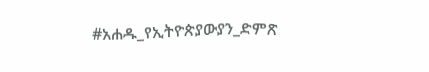#አሐዱ_የኢትዮጵያውያን_ድምጽ